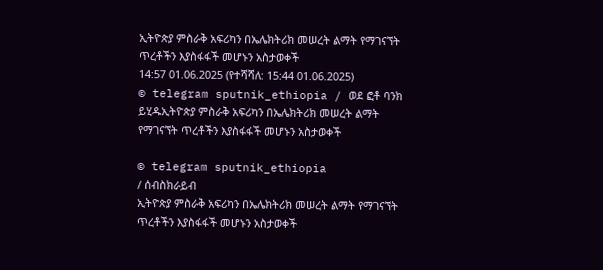ኢትዮጵያ ምስራቅ አፍሪካን በኤሌክትሪክ መሠረት ልማት የማገናኘት ጥረቶችን እያስፋፋች መሆኑን አስታወቀች
14:57 01.06.2025 (የተሻሻለ: 15:44 01.06.2025)
© telegram sputnik_ethiopia / ወደ ፎቶ ባንክ ይሂዱኢትዮጵያ ምስራቅ አፍሪካን በኤሌክትሪክ መሠረት ልማት የማገናኘት ጥረቶችን እያስፋፋች መሆኑን አስታወቀች

© telegram sputnik_ethiopia
/ ሰብስክራይብ
ኢትዮጵያ ምስራቅ አፍሪካን በኤሌክትሪክ መሠረት ልማት የማገናኘት ጥረቶችን እያስፋፋች መሆኑን አስታወቀች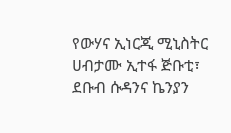የውሃና ኢነርጂ ሚኒስትር ሀብታሙ ኢተፋ ጅቡቲ፣ ደቡብ ሱዳንና ኬንያን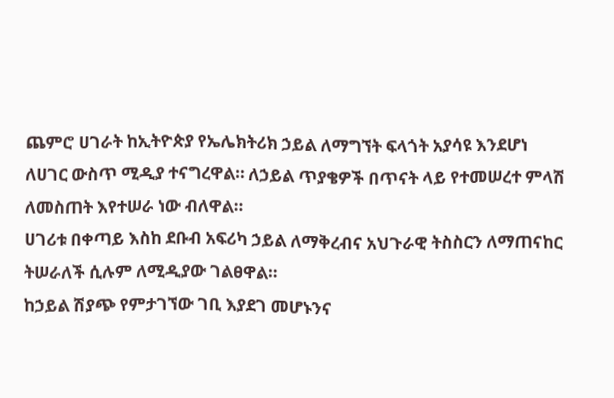ጨምሮ ሀገራት ከኢትዮጵያ የኤሌክትሪክ ኃይል ለማግኘት ፍላጎት አያሳዩ እንደሆነ ለሀገር ውስጥ ሚዲያ ተናግረዋል። ለኃይል ጥያቄዎች በጥናት ላይ የተመሠረተ ምላሽ ለመስጠት እየተሠራ ነው ብለዋል።
ሀገሪቱ በቀጣይ እስከ ደቡብ አፍሪካ ኃይል ለማቅረብና አህጉራዊ ትስስርን ለማጠናከር ትሠራለች ሲሉም ለሚዲያው ገልፀዋል።
ከኃይል ሽያጭ የምታገኘው ገቢ እያደገ መሆኑንና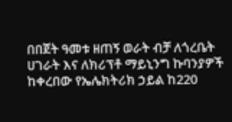በበጀት ዓመቱ ዘጠኝ ወራት ብቻ ለጎረቤት ሀገራት እና ለክሪፕቶ ማይኒንግ ኩባንያዎች ከቀረበው የኤሌክትሪክ ኃይል ከ220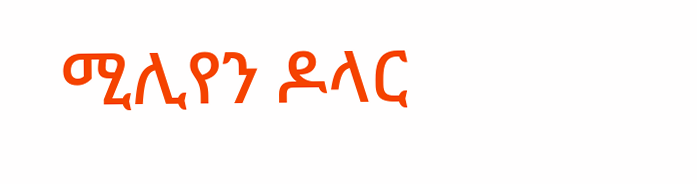ሚሊየን ዶላር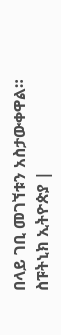በላይ ገቢ መገኘቱን አስታውቀዋል።
ስፑትኒክ ኢትዮጵያ |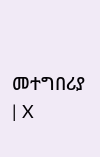መተግበሪያ | X